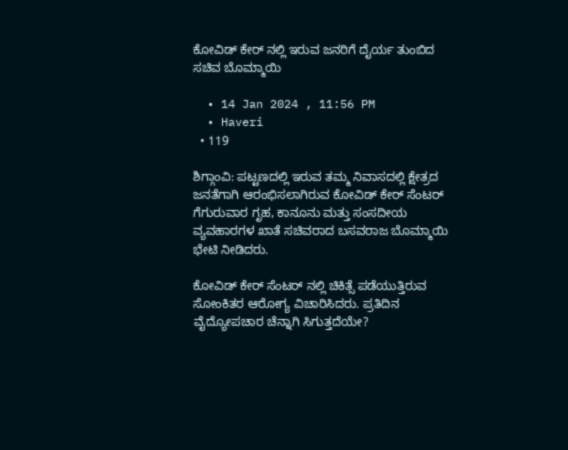ಕೋವಿಡ್ ಕೇರ್ ನಲ್ಲಿ ಇರುವ ಜನರಿಗೆ ದೈರ್ಯ ತುಂಬಿದ ಸಚಿವ ಬೊಮ್ಮಾಯಿ

  • 14 Jan 2024 , 11:56 PM
  • Haveri
  • 119

ಶಿಗ್ಗಾಂವಿ: ಪಟ್ಟಣದಲ್ಲಿ‌ ಇರುವ ತಮ್ಮ ನಿವಾಸದಲ್ಲಿ ಕ್ಷೇತ್ರದ ಜನತೆಗಾಗಿ ಆರಂಭಿಸಲಾಗಿರುವ ಕೋವಿಡ್ ಕೇರ್ ಸೆಂಟರ್ ಗೆಗುರುವಾರ ಗೃಹ, ಕಾನೂನು ಮತ್ತು ಸಂಸದೀಯ ವ್ಯವಹಾರಗಳ ಖಾತೆ ಸಚಿವರಾದ ಬಸವರಾಜ ಬೊಮ್ಮಾಯಿ ಭೇಟಿ ನೀಡಿದರು.

ಕೋವಿಡ್ ಕೇರ್ ಸೆಂಟರ್ ನಲ್ಲಿ ಚಿಕಿತ್ಸೆ ಪಡೆಯುತ್ತಿರುವ ಸೋಂಕಿತರ ಆರೋಗ್ಯ ವಿಚಾರಿಸಿದರು. ಪ್ರತಿದಿನ ವೈದ್ಯೋಪಚಾರ ಚೆನ್ನಾಗಿ ಸಿಗುತ್ತದೆಯೇ?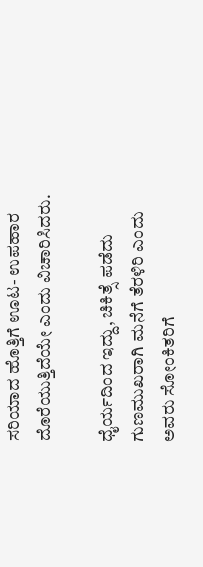ಸರಿಯಾದ ಹೊತ್ತಿಗೆ ಊಟ- ಉಪಹಾರ ದೊರೆಯುತ್ತಿದೆಯೇ ಎಂದು ವಿಚಾರಿಸಿದರು.

ಧೈರ್ಯದಿಂದ ಇದ್ದು, ಚಿಕಿತ್ಸೆ ಪಡೆದು ಗುಣಮುಖರಾಗಿ ಮನೆಗೆ ತೆರಳಿರಿ ಎಂದು ಅವರು ಸೋಂಕಿತರಿಗೆ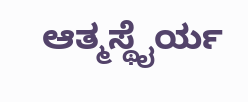ಆತ್ಮಸ್ಥೈರ್ಯ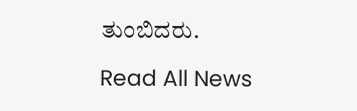ತುಂಬಿದರು.

Read All News